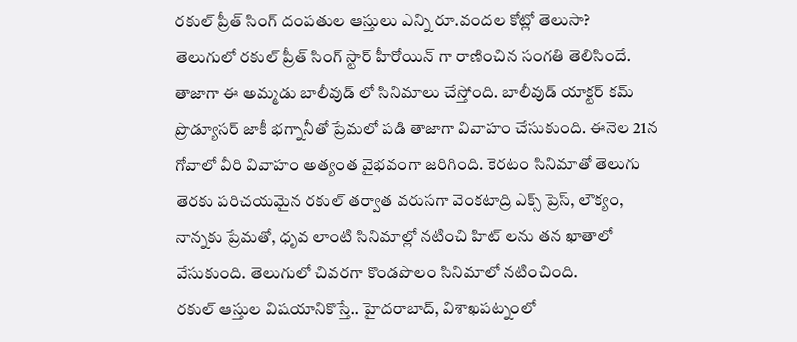రకుల్ ప్రీత్ సింగ్ దంపతుల ఆస్తులు ఎన్ని రూ.వందల కోట్లో తెలుసా?
తెలుగులో రకుల్ ప్రీత్ సింగ్ స్టార్ హీరోయిన్ గా రాణించిన సంగతి తెలిసిందే. తాజాగా ఈ అమ్మడు బాలీవుడ్ లో సినిమాలు చేస్తోంది. బాలీవుడ్ యాక్టర్ కమ్ ప్రొడ్యూసర్ జాకీ భగ్నానీతో ప్రేమలో పడి తాజాగా వివాహం చేసుకుంది. ఈనెల 21న గోవాలో వీరి వివాహం అత్యంత వైభవంగా జరిగింది. కెరటం సినిమాతో తెలుగు తెరకు పరిచయమైన రకుల్ తర్వాత వరుసగా వెంకటాద్రి ఎక్స్ ప్రెస్, లౌక్యం, నాన్నకు ప్రేమతో, ధృవ లాంటి సినిమాల్లో నటించి హిట్ లను తన ఖాతాలో వేసుకుంది. తెలుగులో చివరగా కొండపొలం సినిమాలో నటించింది.
రకుల్ ఆస్తుల విషయానికొస్తే.. హైదరాబాద్, విశాఖపట్నంలో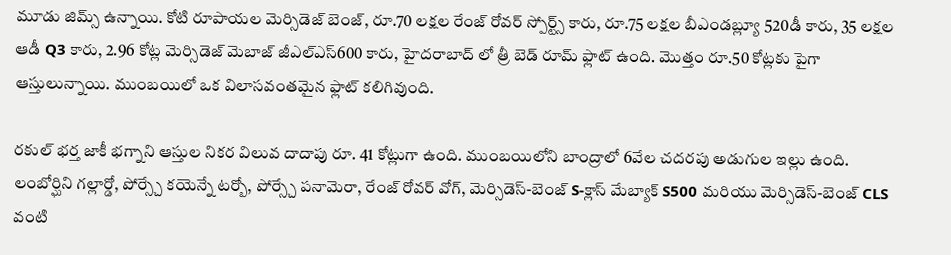మూడు జిమ్స్ ఉన్నాయి. కోటి రూపాయల మెర్సిడెజ్ బెంజ్, రూ.70 లక్షల రేంజ్ రోవర్ స్పోర్ట్స్ కారు, రూ.75 లక్షల బీఎండబ్ల్యూ 520డీ కారు, 35 లక్షల ఆడీ Q3 కారు, 2.96 కోట్ల మెర్సిడెజ్ మెబాజ్ జీఎల్ఎస్600 కారు, హైదరాబాద్ లో త్రీ బెడ్ రూమ్ ఫ్లాట్ ఉంది. మొత్తం రూ.50 కోట్లకు పైగా ఆస్తులున్నాయి. ముంబయిలో ఒక విలాసవంతమైన ఫ్లాట్ కలిగివుంది.

రకుల్ భర్త జాకీ భగ్నాని ఆస్తుల నికర విలువ దాదాపు రూ. 41 కోట్లుగా ఉంది. ముంబయిలోని బాంద్రాలో 6వేల చదరపు అడుగుల ఇల్లు ఉంది. లంబోర్ఘిని గల్లార్డో, పోర్స్చే కయెన్నే టర్బో, పోర్స్చే పనామెరా, రేంజ్ రోవర్ వోగ్, మెర్సిడెస్-బెంజ్ S-క్లాస్ మేబ్యాక్ S500 మరియు మెర్సిడెస్-బెంజ్ CLS వంటి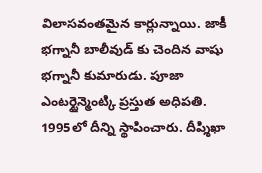విలాసవంతమైన కార్లున్నాయి. జాకీ భగ్నానీ బాలీవుడ్ కు చెందిన వాషు భగ్నానీ కుమారుడు. పూజా ఎంటర్టైన్మెంట్కి ప్రస్తుత అధిపతి. 1995లో దీన్ని స్థాపించారు. దీప్శిఖా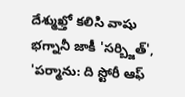దేశ్ముఖ్తో కలిసి వాషు భగ్నానీ జాకీ 'సర్బ్జిత్', 'పర్మాను: ది స్టోరీ ఆఫ్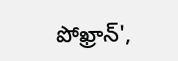పోఖ్రాన్',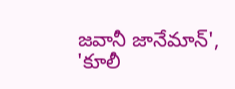జవానీ జానేమాన్', 'కూలీ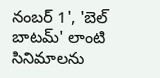నంబర్ 1', 'బెల్ బాటమ్' లాంటి సినిమాలను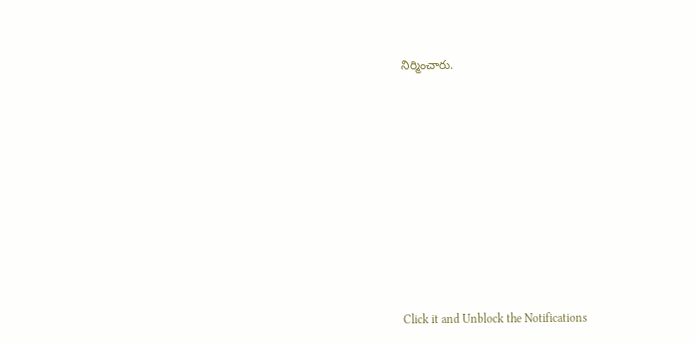నిర్మించారు.












Click it and Unblock the Notifications